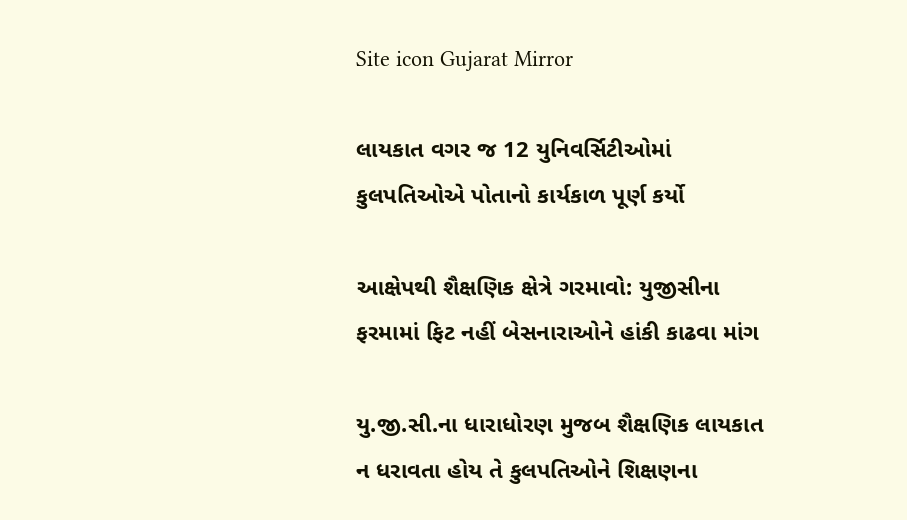Site icon Gujarat Mirror

લાયકાત વગર જ 12 યુનિવર્સિટીઓમાં કુલપતિઓએ પોતાનો કાર્યકાળ પૂર્ણ કર્યો

આક્ષેપથી શૈક્ષણિક ક્ષેત્રે ગરમાવો: યુજીસીના ફરમામાં ફિટ નહીં બેસનારાઓને હાંકી કાઢવા માંગ

યુ.જી.સી.ના ધારાધોરણ મુજબ શૈક્ષણિક લાયકાત ન ધરાવતા હોય તે કુલપતિઓને શિક્ષણના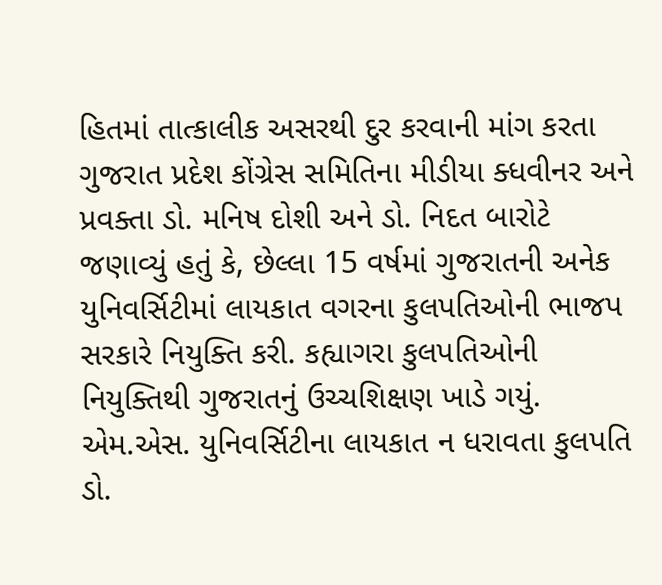હિતમાં તાત્કાલીક અસરથી દુર કરવાની માંગ કરતા ગુજરાત પ્રદેશ કોંગ્રેસ સમિતિના મીડીયા ક્ધવીનર અને પ્રવક્તા ડો. મનિષ દોશી અને ડો. નિદત બારોટે જણાવ્યું હતું કે, છેલ્લા 15 વર્ષમાં ગુજરાતની અનેક યુનિવર્સિટીમાં લાયકાત વગરના કુલપતિઓની ભાજપ સરકારે નિયુક્તિ કરી. કહ્યાગરા કુલપતિઓની નિયુક્તિથી ગુજરાતનું ઉચ્ચશિક્ષણ ખાડે ગયું. એમ.એસ. યુનિવર્સિટીના લાયકાત ન ધરાવતા કુલપતિ ડો.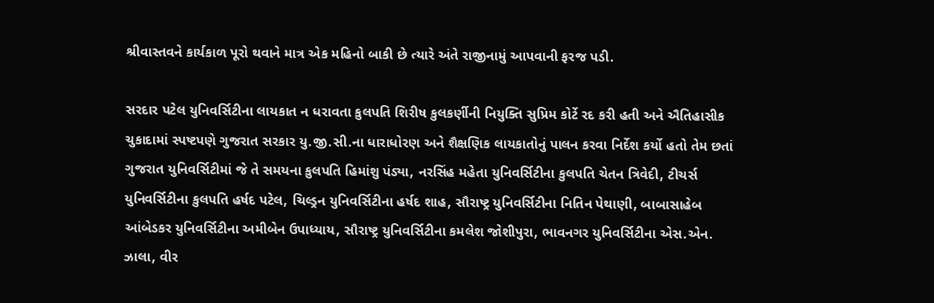શ્રીવાસ્તવને કાર્યકાળ પૂરો થવાને માત્ર એક મહિનો બાકી છે ત્યારે અંતે રાજીનામું આપવાની ફરજ પડી.

સરદાર પટેલ યુનિવર્સિટીના લાયકાત ન ધરાવતા કુલપતિ શિરીષ કુલકર્ણીની નિયુક્તિ સુપ્રિમ કોર્ટે રદ કરી હતી અને ઐતિહાસીક ચુકાદામાં સ્પષ્ટપણે ગુજરાત સરકાર યુ.જી.સી.ના ધારાધોરણ અને શૈક્ષણિક લાયકાતોનું પાલન કરવા નિર્દેશ કર્યો હતો તેમ છતાં ગુજરાત યુનિવર્સિટીમાં જે તે સમયના કુલપતિ હિમાંશુ પંડ્યા, નરસિંહ મહેતા યુનિવર્સિટીના કુલપતિ ચેતન ત્રિવેદી, ટીચર્સ યુનિવર્સિટીના કુલપતિ હર્ષદ પટેલ, ચિલ્ડ્રન યુનિવર્સિટીના હર્ષદ શાહ, સૌરાષ્ટ્ર યુનિવર્સિટીના નિતિન પેથાણી, બાબાસાહેબ આંબેડકર યુનિવર્સિટીના અમીબેન ઉપાધ્યાય, સૌરાષ્ટ્ર યુનિવર્સિટીના કમલેશ જોશીપુરા, ભાવનગર યુનિવર્સિટીના એસ.એન. ઝાલા, વીર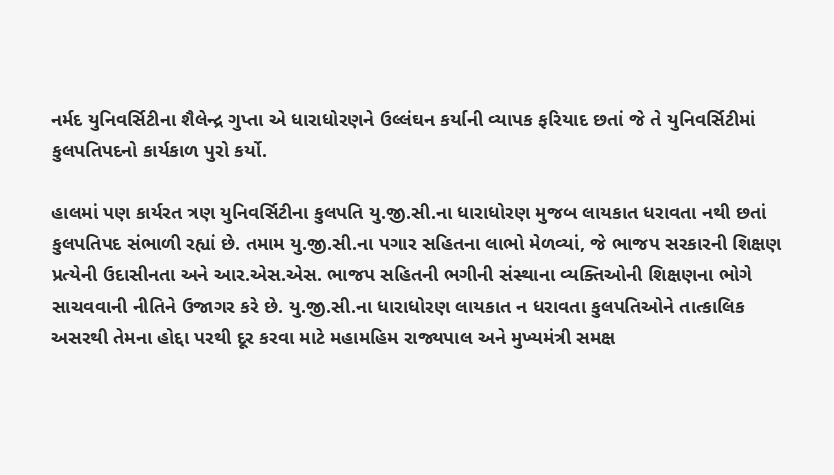નર્મદ યુનિવર્સિટીના શૈલેન્દ્ર ગુપ્તા એ ધારાધોરણને ઉલ્લંઘન કર્યાની વ્યાપક ફરિયાદ છતાં જે તે યુનિવર્સિટીમાં કુલપતિપદનો કાર્યકાળ પુરો કર્યો.

હાલમાં પણ કાર્યરત ત્રણ યુનિવર્સિટીના કુલપતિ યુ.જી.સી.ના ધારાધોરણ મુજબ લાયકાત ધરાવતા નથી છતાં કુલપતિપદ સંભાળી રહ્યાં છે. તમામ યુ.જી.સી.ના પગાર સહિતના લાભો મેળવ્યાં, જે ભાજપ સરકારની શિક્ષણ પ્રત્યેની ઉદાસીનતા અને આર.એસ.એસ. ભાજપ સહિતની ભગીની સંસ્થાના વ્યક્તિઓની શિક્ષણના ભોગે સાચવવાની નીતિને ઉજાગર કરે છે. યુ.જી.સી.ના ધારાધોરણ લાયકાત ન ધરાવતા કુલપતિઓને તાત્કાલિક અસરથી તેમના હોદ્દા પરથી દૂર કરવા માટે મહામહિમ રાજ્યપાલ અને મુખ્યમંત્રી સમક્ષ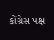કોંગ્રેસ પક્ષ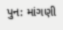પુન: માંગણી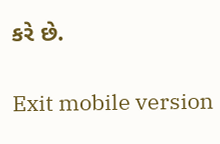કરે છે.

Exit mobile version